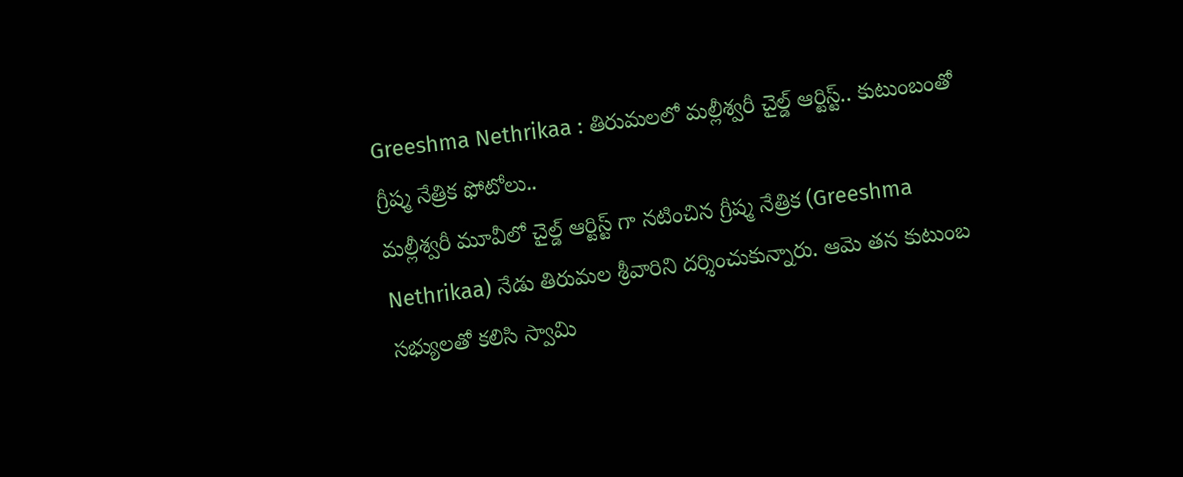Greeshma Nethrikaa : తిరుమలలో మల్లీశ్వరీ చైల్డ్ ఆర్టిస్ట్.. కుటుంబంతో గ్రీష్మ నేత్రిక ఫోటోలు..
మల్లీశ్వరీ మూవీలో చైల్డ్ ఆర్టిస్ట్ గా నటించిన గ్రీష్మ నేత్రిక (Greeshma Nethrikaa) నేడు తిరుమల శ్రీవారిని దర్శించుకున్నారు. ఆమె తన కుటుంబ సభ్యులతో కలిసి స్వామి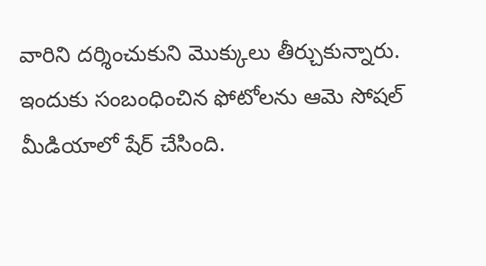వారిని దర్శించుకుని మొక్కులు తీర్చుకున్నారు. ఇందుకు సంబంధించిన ఫోటోలను ఆమె సోషల్ మీడియాలో షేర్ చేసింది.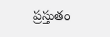ప్రస్తుతం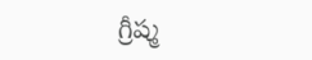గ్రీష్మ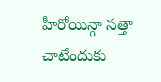హీరోయిన్గా సత్తా చాటేందుకు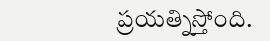ప్రయత్నిస్తోంది.